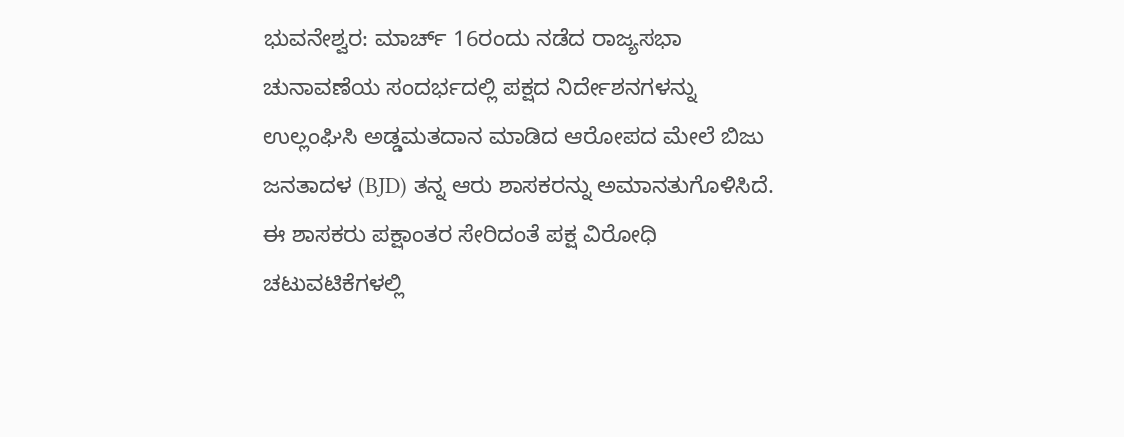ಭುವನೇಶ್ವರ: ಮಾರ್ಚ್ 16ರಂದು ನಡೆದ ರಾಜ್ಯಸಭಾ ಚುನಾವಣೆಯ ಸಂದರ್ಭದಲ್ಲಿ ಪಕ್ಷದ ನಿರ್ದೇಶನಗಳನ್ನು ಉಲ್ಲಂಘಿಸಿ ಅಡ್ಡಮತದಾನ ಮಾಡಿದ ಆರೋಪದ ಮೇಲೆ ಬಿಜು ಜನತಾದಳ (BJD) ತನ್ನ ಆರು ಶಾಸಕರನ್ನು ಅಮಾನತುಗೊಳಿಸಿದೆ.
ಈ ಶಾಸಕರು ಪಕ್ಷಾಂತರ ಸೇರಿದಂತೆ ಪಕ್ಷ ವಿರೋಧಿ ಚಟುವಟಿಕೆಗಳಲ್ಲಿ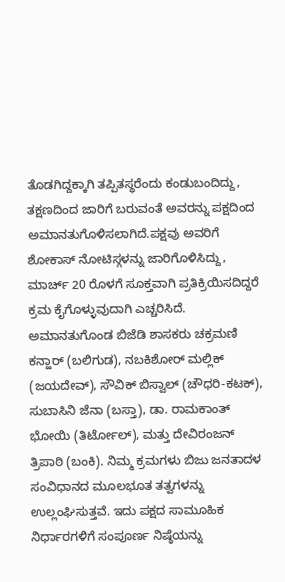ತೊಡಗಿದ್ದಕ್ಕಾಗಿ ತಪ್ಪಿತಸ್ಥರೆಂದು ಕಂಡುಬಂದಿದ್ದು, ತಕ್ಷಣದಿಂದ ಜಾರಿಗೆ ಬರುವಂತೆ ಅವರನ್ನು ಪಕ್ಷದಿಂದ ಅಮಾನತುಗೊಳಿಸಲಾಗಿದೆ.ಪಕ್ಷವು ಅವರಿಗೆ ಶೋಕಾಸ್ ನೋಟಿಸ್ಗಳನ್ನು ಜಾರಿಗೊಳಿಸಿದ್ದು, ಮಾರ್ಚ್ 20 ರೊಳಗೆ ಸೂಕ್ತವಾಗಿ ಪ್ರತಿಕ್ರಿಯಿಸದಿದ್ದರೆ ಕ್ರಮ ಕೈಗೊಳ್ಳುವುದಾಗಿ ಎಚ್ಚರಿಸಿದೆ.
ಅಮಾನತುಗೊಂಡ ಬಿಜೆಡಿ ಶಾಸಕರು ಚಕ್ರಮಣಿ ಕನ್ಹಾರ್ (ಬಲಿಗುಡ), ನಬಕಿಶೋರ್ ಮಲ್ಲಿಕ್ (ಜಯದೇವ್), ಸೌವಿಕ್ ಬಿಸ್ವಾಲ್ (ಚೌಧರಿ-ಕಟಕ್), ಸುಬಾಸಿನಿ ಜೆನಾ (ಬಸ್ತಾ), ಡಾ. ರಾಮಕಾಂತ್ ಭೋಯಿ (ತಿರ್ಟೋಲ್), ಮತ್ತು ದೇವಿರಂಜನ್ ತ್ರಿಪಾಠಿ (ಬಂಕಿ). ನಿಮ್ಮ ಕ್ರಮಗಳು ಬಿಜು ಜನತಾದಳ ಸಂವಿಧಾನದ ಮೂಲಭೂತ ತತ್ವಗಳನ್ನು ಉಲ್ಲಂಘಿಸುತ್ತವೆ. ಇದು ಪಕ್ಷದ ಸಾಮೂಹಿಕ ನಿರ್ಧಾರಗಳಿಗೆ ಸಂಪೂರ್ಣ ನಿಷ್ಠೆಯನ್ನು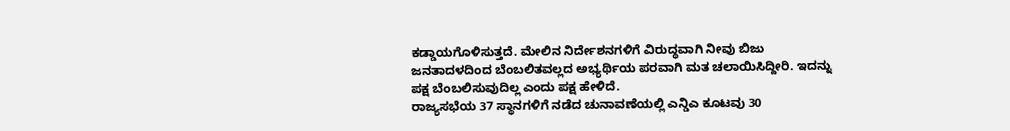ಕಡ್ಡಾಯಗೊಳಿಸುತ್ತದೆ. ಮೇಲಿನ ನಿರ್ದೇಶನಗಳಿಗೆ ವಿರುದ್ಧವಾಗಿ ನೀವು ಬಿಜು ಜನತಾದಳದಿಂದ ಬೆಂಬಲಿತವಲ್ಲದ ಅಭ್ಯರ್ಥಿಯ ಪರವಾಗಿ ಮತ ಚಲಾಯಿಸಿದ್ದೀರಿ. ಇದನ್ನು ಪಕ್ಷ ಬೆಂಬಲಿಸುವುದಿಲ್ಲ ಎಂದು ಪಕ್ಷ ಹೇಳಿದೆ.
ರಾಜ್ಯಸಭೆಯ 37 ಸ್ಥಾನಗಳಿಗೆ ನಡೆದ ಚುನಾವಣೆಯಲ್ಲಿ ಎನ್ಡಿಎ ಕೂಟವು 30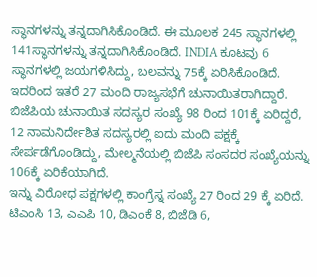ಸ್ಥಾನಗಳನ್ನು ತನ್ನದಾಗಿಸಿಕೊಂಡಿದೆ. ಈ ಮೂಲಕ 245 ಸ್ಥಾನಗಳಲ್ಲಿ 141ಸ್ಥಾನಗಳನ್ನು ತನ್ನದಾಗಿಸಿಕೊಂಡಿದೆ. INDIA ಕೂಟವು 6 ಸ್ಥಾನಗಳಲ್ಲಿ ಜಯಗಳಿಸಿದ್ದು, ಬಲವನ್ನು 75ಕ್ಕೆ ಏರಿಸಿಕೊಂಡಿದೆ. ಇದರಿಂದ ಇತರೆ 27 ಮಂದಿ ರಾಜ್ಯಸಭೆಗೆ ಚುನಾಯಿತರಾಗಿದ್ದಾರೆ. ಬಿಜೆಪಿಯ ಚುನಾಯಿತ ಸದಸ್ಯರ ಸಂಖ್ಯೆ 98 ರಿಂದ 101ಕ್ಕೆ ಏರಿದ್ದರೆ, 12 ನಾಮನಿರ್ದೇಶಿತ ಸದಸ್ಯರಲ್ಲಿ ಐದು ಮಂದಿ ಪಕ್ಷಕ್ಕೆ ಸೇರ್ಪಡೆಗೊಂಡಿದ್ದು, ಮೇಲ್ಮನೆಯಲ್ಲಿ ಬಿಜೆಪಿ ಸಂಸದರ ಸಂಖ್ಯೆಯನ್ನು 106ಕ್ಕೆ ಏರಿಕೆಯಾಗಿದೆ.
ಇನ್ನು ವಿರೋಧ ಪಕ್ಷಗಳಲ್ಲಿ ಕಾಂಗ್ರೆಸ್ನ ಸಂಖ್ಯೆ 27 ರಿಂದ 29 ಕ್ಕೆ ಏರಿದೆ. ಟಿಎಂಸಿ 13, ಎಎಪಿ 10, ಡಿಎಂಕೆ 8, ಬಿಜೆಡಿ 6,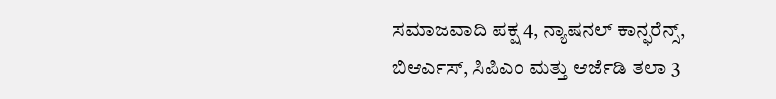ಸಮಾಜವಾದಿ ಪಕ್ಷ 4, ನ್ಯಾಷನಲ್ ಕಾನ್ಫರೆನ್ಸ್, ಬಿಆರ್ಎಸ್, ಸಿಪಿಎಂ ಮತ್ತು ಆರ್ಜೆಡಿ ತಲಾ 3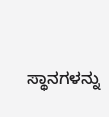ಸ್ಥಾನಗಳನ್ನು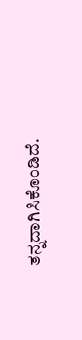ತನ್ನದಾಗಿಸಿಕೊಂಡಿದೆ.